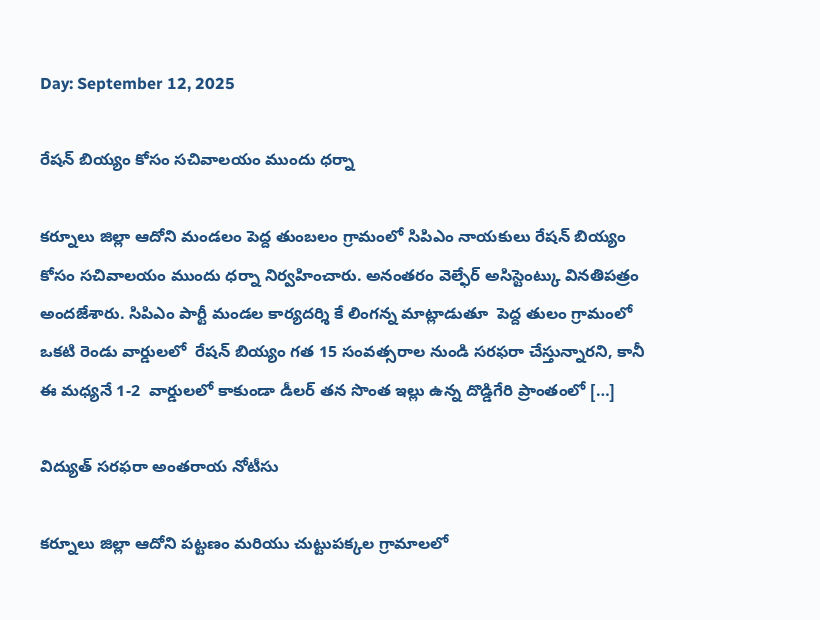Day: September 12, 2025

రేషన్ బియ్యం కోసం సచివాలయం ముందు ధర్నా

కర్నూలు జిల్లా ఆదోని మండలం పెద్ద తుంబలం గ్రామంలో సిపిఎం నాయకులు రేషన్ బియ్యం కోసం సచివాలయం ముందు ధర్నా నిర్వహించారు. అనంతరం వెల్ఫేర్ అసిస్టెంట్కు వినతిపత్రం అందజేశారు. సిపిఎం పార్టీ మండల కార్యదర్శి కే లింగన్న మాట్లాడుతూ  పెద్ద తులం గ్రామంలో ఒకటి రెండు వార్డులలో  రేషన్ బియ్యం గత 15 సంవత్సరాల నుండి సరఫరా చేస్తున్నారని, కానీ ఈ మధ్యనే 1-2  వార్డులలో కాకుండా డీలర్ తన సొంత ఇల్లు ఉన్న దొడ్డిగేరి ప్రాంతంలో […]

విద్యుత్ సరఫరా అంతరాయ నోటీసు

కర్నూలు జిల్లా ఆదోని పట్టణం మరియు చుట్టుపక్కల గ్రామాలలో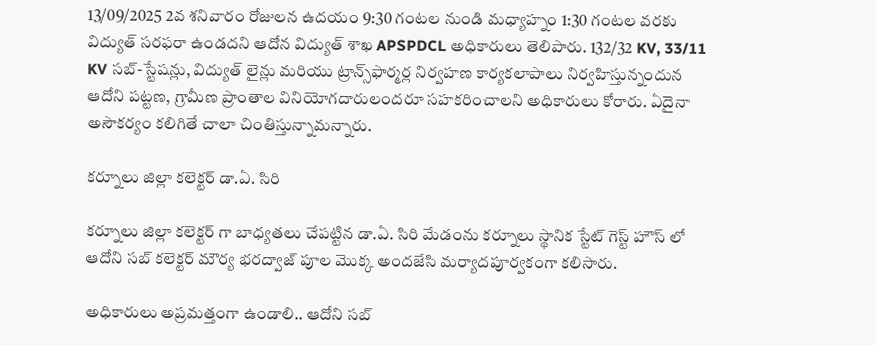13/09/2025 2వ శనివారం రోజులన ఉదయం 9:30 గంటల నుండి మధ్యాహ్నం 1:30 గంటల వరకు విద్యుత్ సరఫరా ఉండదని ఆదోన విద్యుత్ శాఖ APSPDCL అధికారులు తెలిపారు. 132/32 KV, 33/11 KV సబ్-స్టేషన్లు, విద్యుత్ లైన్లు మరియు ట్రాన్స్‌ఫార్మర్ల నిర్వహణ కార్యకలాపాలు నిర్వహిస్తున్నందున ఆదోని పట్టణ, గ్రామీణ ప్రాంతాల వినియోగదారులందరూ సహకరించాలని అధికారులు కోరారు. ఏదైనా అసౌకర్యం కలిగితే చాలా చింతిస్తున్నామన్నారు.

కర్నూలు జిల్లా కలెక్టర్ డా.ఏ. సిరి

కర్నూలు జిల్లా కలెక్టర్ గా బాధ్యతలు చేపట్టిన డా.ఏ. సిరి మేడంను కర్నూలు స్థానిక స్టేట్ గెస్ట్ హౌస్ లో   ఆదోని సబ్ కలెక్టర్ మౌర్య భరద్వాజ్ పూల మొక్క అందజేసి మర్యాదపూర్వకంగా కలిసారు.

అధికారులు అప్రమత్తంగా ఉండాలి.. ఆదోని సబ్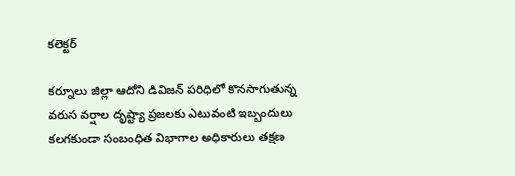కలెక్టర్

కర్నూలు జిల్లా ఆదోని డివిజన్ పరిధిలో కొనసాగుతున్న వరుస వర్షాల దృష్ట్యా ప్రజలకు ఎటువంటి ఇబ్బందులు కలగకుండా సంబంధిత విభాగాల అధికారులు తక్షణ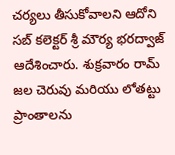చర్యలు తీసుకోవాలని ఆదోని సబ్ కలెక్టర్ శ్రీ మౌర్య భరద్వాజ్ ఆదేశించారు. శుక్రవారం రామ్ జల చెరువు మరియు లోతట్టు  ప్రాంతాలను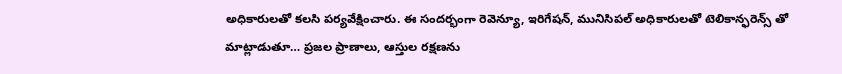అధికారులతో కలసి పర్యవేక్షించారు. ఈ సందర్భంగా రెవెన్యూ, ఇరిగేషన్, మునిసిపల్ అధికారులతో టెలికాన్ఫరెన్స్ తో మాట్లాడుతూ… ప్రజల ప్రాణాలు, ఆస్తుల రక్షణను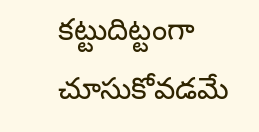కట్టుదిట్టంగా చూసుకోవడమే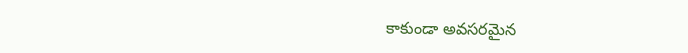కాకుండా అవసరమైన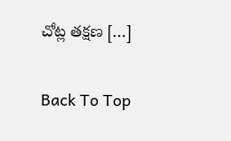చోట్ల తక్షణ […]

Back To Top